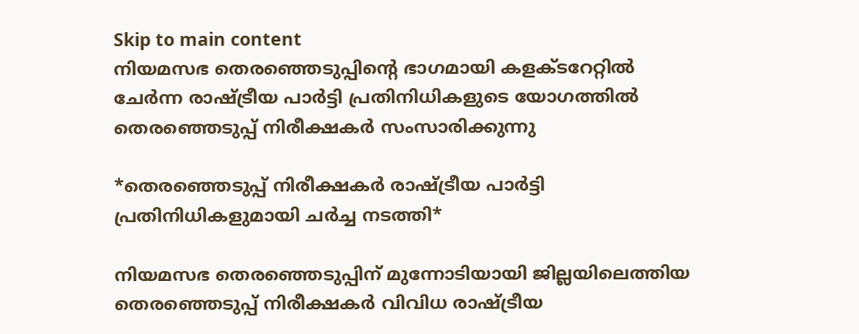Skip to main content
നിയമസഭ തെരഞ്ഞെടുപ്പിന്റെ ഭാഗമായി കളക്ടറേറ്റിൽ ചേർന്ന രാഷ്ട്രീയ പാർട്ടി പ്രതിനിധികളുടെ യോഗത്തിൽ തെരഞ്ഞെടുപ്പ് നിരീക്ഷകർ സംസാരിക്കുന്നു

*തെരഞ്ഞെടുപ്പ് നിരീക്ഷകര്‍ രാഷ്ട്രീയ പാര്‍ട്ടി പ്രതിനിധികളുമായി ചര്‍ച്ച നടത്തി*

നിയമസഭ തെരഞ്ഞെടുപ്പിന് മുന്നോടിയായി ജില്ലയിലെത്തിയ തെരഞ്ഞെടുപ്പ് നിരീക്ഷകര്‍ വിവിധ രാഷ്ട്രീയ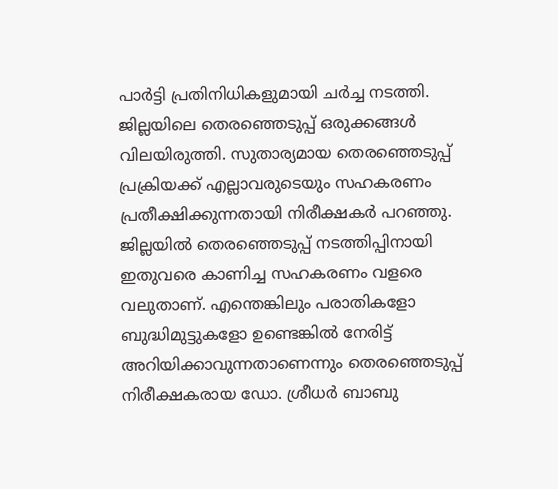പാര്‍ട്ടി പ്രതിനിധികളുമായി ചര്‍ച്ച നടത്തി. ജില്ലയിലെ തെരഞ്ഞെടുപ്പ് ഒരുക്കങ്ങള്‍ വിലയിരുത്തി. സുതാര്യമായ തെരഞ്ഞെടുപ്പ് പ്രക്രിയക്ക് എല്ലാവരുടെയും സഹകരണം പ്രതീക്ഷിക്കുന്നതായി നിരീക്ഷകര്‍ പറഞ്ഞു. ജില്ലയില്‍ തെരഞ്ഞെടുപ്പ് നടത്തിപ്പിനായി ഇതുവരെ കാണിച്ച സഹകരണം വളരെ വലുതാണ്. എന്തെങ്കിലും പരാതികളോ ബുദ്ധിമുട്ടുകളോ ഉണ്ടെങ്കില്‍ നേരിട്ട് അറിയിക്കാവുന്നതാണെന്നും തെരഞ്ഞെടുപ്പ് നിരീക്ഷകരായ ഡോ. ശ്രീധര്‍ ബാബു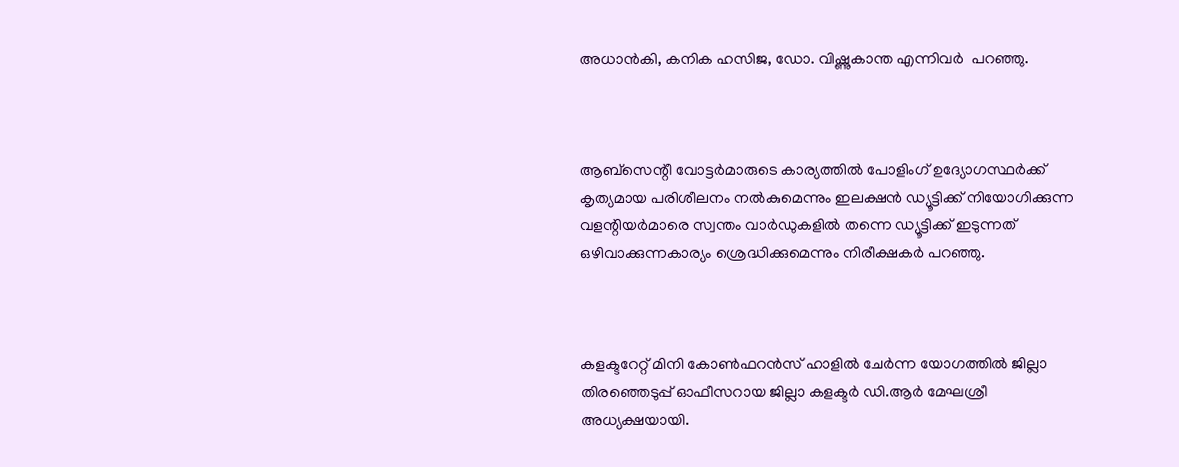അധാന്‍കി, കനിക ഹസിജ, ഡോ. വിഷ്ണുകാന്ത എന്നിവര്‍  പറഞ്ഞു.



ആബ്സെന്റീ വോട്ടര്‍മാരുടെ കാര്യത്തില്‍ പോളിംഗ് ഉദ്യോഗസ്ഥര്‍ക്ക് കൃത്യമായ പരിശീലനം നല്‍കുമെന്നും ഇലക്ഷന്‍ ഡ്യൂട്ടിക്ക് നിയോഗിക്കുന്ന വളന്റിയര്‍മാരെ സ്വന്തം വാര്‍ഡുകളില്‍ തന്നെ ഡ്യൂട്ടിക്ക് ഇടുന്നത് ഒഴിവാക്കുന്നകാര്യം ശ്രെദ്ധിക്കുമെന്നും നിരീക്ഷകര്‍ പറഞ്ഞു.



കളക്ടറേറ്റ് മിനി കോണ്‍ഫറന്‍സ് ഹാളില്‍ ചേര്‍ന്ന യോഗത്തില്‍ ജില്ലാ തിരഞ്ഞെടുപ്പ് ഓഫീസറായ ജില്ലാ കളക്ടര്‍ ഡി.ആര്‍ മേഘശ്രീ അധ്യക്ഷയായി.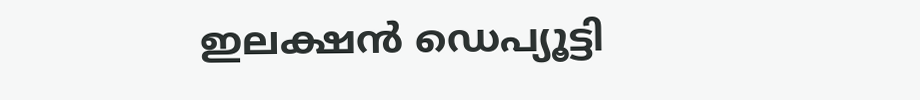ഇലക്ഷന്‍ ഡെപ്യൂട്ടി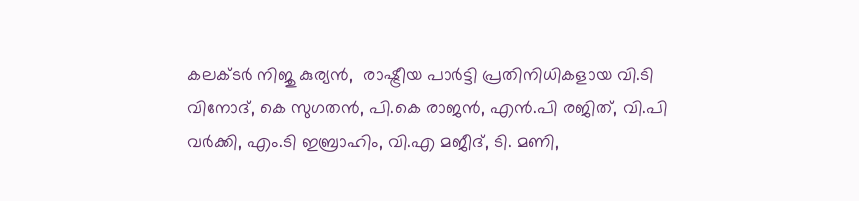കലക്ടര്‍ നിജു കുര്യന്‍,  രാഷ്ട്രീയ പാര്‍ട്ടി പ്രതിനിധികളായ വി.ടി വിനോദ്, കെ സുഗതന്‍, പി.കെ രാജന്‍, എന്‍.പി രജിത്, വി.പി വര്‍ക്കി, എം.ടി ഇബ്രാഹിം, വി.എ മജീദ്, ടി. മണി,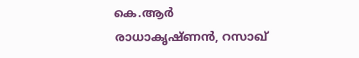കെ.ആര്‍ രാധാകൃഷ്ണന്‍, റസാഖ്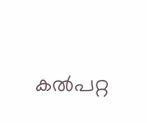കല്‍പറ്റ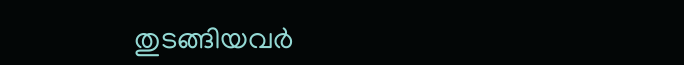തുടങ്ങിയവര്‍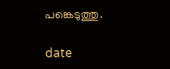പങ്കെടുത്തു.

date